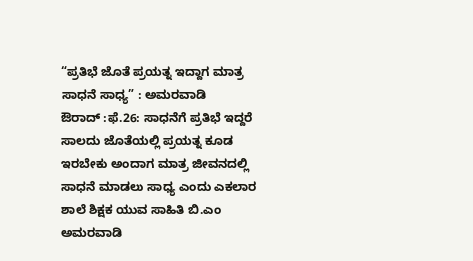“ಪ್ರತಿಭೆ ಜೊತೆ ಪ್ರಯತ್ನ ಇದ್ದಾಗ ಮಾತ್ರ ಸಾಧನೆ ಸಾಧ್ಯ” : ಅಮರವಾಡಿ
ಔರಾದ್ :ಫೆ.26: ಸಾಧನೆಗೆ ಪ್ರತಿಭೆ ಇದ್ದರೆ ಸಾಲದು ಜೊತೆಯಲ್ಲಿ ಪ್ರಯತ್ನ ಕೂಡ ಇರಬೇಕು ಅಂದಾಗ ಮಾತ್ರ ಜೀವನದಲ್ಲಿ ಸಾಧನೆ ಮಾಡಲು ಸಾಧ್ಯ ಎಂದು ಎಕಲಾರ ಶಾಲೆ ಶಿಕ್ಷಕ ಯುವ ಸಾಹಿತಿ ಬಿ.ಎಂ ಅಮರವಾಡಿ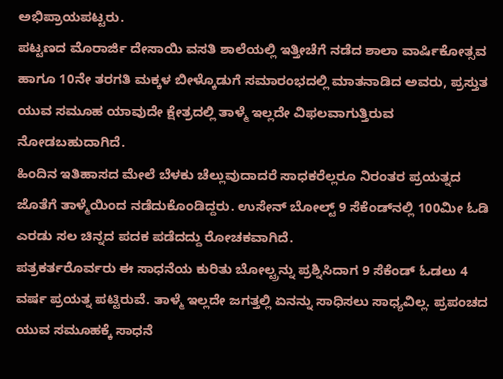ಅಭಿಪ್ರಾಯಪಟ್ಟರು.
ಪಟ್ಟಣದ ಮೊರಾರ್ಜಿ ದೇಸಾಯಿ ವಸತಿ ಶಾಲೆಯಲ್ಲಿ ಇತ್ತೀಚೆಗೆ ನಡೆದ ಶಾಲಾ ವಾರ್ಷಿಕೋತ್ಸವ ಹಾಗೂ 10ನೇ ತರಗತಿ ಮಕ್ಕಳ ಬೀಳ್ಕೊಡುಗೆ ಸಮಾರಂಭದಲ್ಲಿ ಮಾತನಾಡಿದ ಅವರು, ಪ್ರಸ್ತುತ ಯುವ ಸಮೂಹ ಯಾವುದೇ ಕ್ಷೇತ್ರದಲ್ಲಿ ತಾಳ್ಮೆ ಇಲ್ಲದೇ ವಿಫಲವಾಗುತ್ತಿರುವ ನೋಡಬಹುದಾಗಿದೆ.
ಹಿಂದಿನ ಇತಿಹಾಸದ ಮೇಲೆ ಬೆಳಕು ಚೆಲ್ಲುವುದಾದರೆ ಸಾಧಕರೆಲ್ಲರೂ ನಿರಂತರ ಪ್ರಯತ್ನದ ಜೊತೆಗೆ ತಾಳ್ಮೆಯಿಂದ ನಡೆದುಕೊಂಡಿದ್ದರು. ಉಸೇನ್ ಬೋಲ್ಟ್ 9 ಸೆಕೆಂಡ್‍ನಲ್ಲಿ 100ಮೀ ಓಡಿ ಎರಡು ಸಲ ಚಿನ್ನದ ಪದಕ ಪಡೆದದ್ದು ರೋಚಕವಾಗಿದೆ.
ಪತ್ರಕರ್ತರೊರ್ವರು ಈ ಸಾಧನೆಯ ಕುರಿತು ಬೋಲ್ಟ್ರನ್ನು ಪ್ರಶ್ನಿಸಿದಾಗ 9 ಸೆಕೆಂಡ್ ಓಡಲು 4 ವರ್ಷ ಪ್ರಯತ್ನ ಪಟ್ಟಿರುವೆ. ತಾಳ್ಮೆ ಇಲ್ಲದೇ ಜಗತ್ತಲ್ಲಿ ಏನನ್ನು ಸಾಧಿಸಲು ಸಾಧ್ಯವಿಲ್ಲ. ಪ್ರಪಂಚದ ಯುವ ಸಮೂಹಕ್ಕೆ ಸಾಧನೆ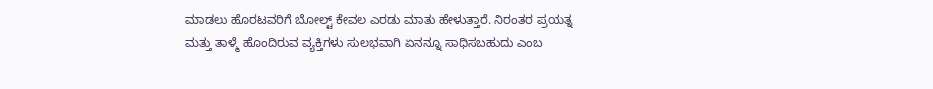ಮಾಡಲು ಹೊರಟವರಿಗೆ ಬೋಲ್ಟ್ ಕೇವಲ ಎರಡು ಮಾತು ಹೇಳುತ್ತಾರೆ. ನಿರಂತರ ಪ್ರಯತ್ನ ಮತ್ತು ತಾಳ್ಮೆ ಹೊಂದಿರುವ ವ್ಯಕ್ತಿಗಳು ಸುಲಭವಾಗಿ ಏನನ್ನೂ ಸಾಧಿಸಬಹುದು ಎಂಬ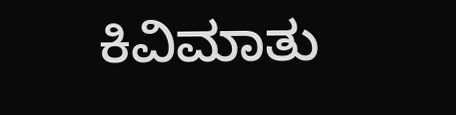ಕಿವಿಮಾತು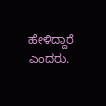ಹೇಳಿದ್ದಾರೆ ಎಂದರು.